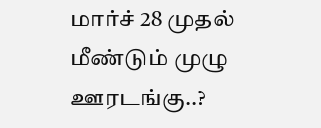மார்ச் 28 முதல் மீண்டும் முழு ஊரடங்கு..?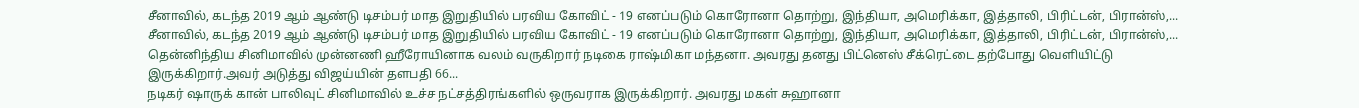சீனாவில், கடந்த 2019 ஆம் ஆண்டு டிசம்பர் மாத இறுதியில் பரவிய கோவிட் - 19 எனப்படும் கொரோனா தொற்று, இந்தியா, அமெரிக்கா, இத்தாலி, பிரிட்டன், பிரான்ஸ்,...
சீனாவில், கடந்த 2019 ஆம் ஆண்டு டிசம்பர் மாத இறுதியில் பரவிய கோவிட் - 19 எனப்படும் கொரோனா தொற்று, இந்தியா, அமெரிக்கா, இத்தாலி, பிரிட்டன், பிரான்ஸ்,...
தென்னிந்திய சினிமாவில் முன்னணி ஹீரோயினாக வலம் வருகிறார் நடிகை ராஷ்மிகா மந்தனா. அவரது தனது பிட்னெஸ் சீக்ரெட்டை தற்போது வெளியிட்டு இருக்கிறார்.அவர் அடுத்து விஜய்யின் தளபதி 66...
நடிகர் ஷாருக் கான் பாலிவுட் சினிமாவில் உச்ச நட்சத்திரங்களில் ஒருவராக இருக்கிறார். அவரது மகள் சுஹானா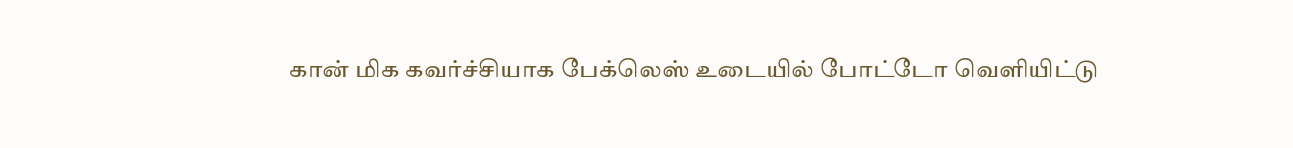கான் மிக கவர்ச்சியாக பேக்லெஸ் உடையில் போட்டோ வெளியிட்டு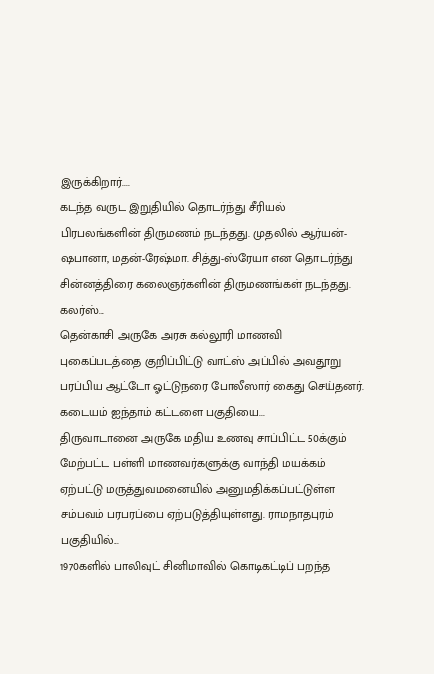இருக்கிறார்....
கடந்த வருட இறுதியில் தொடர்ந்து சீரியல் பிரபலங்களின் திருமணம் நடந்தது. முதலில் ஆர்யன்-ஷபானா, மதன்-ரேஷ்மா. சித்து-ஸ்ரேயா என தொடர்ந்து சின்னத்திரை கலைஞர்களின் திருமணங்கள் நடந்தது. கலர்ஸ்...
தென்காசி அருகே அரசு கல்லூரி மாணவி புகைப்படத்தை குறிப்பிட்டு வாட்ஸ் அப்பில் அவதூறு பரப்பிய ஆட்டோ ஓட்டுநரை போலீஸார் கைது செய்தனர். கடையம் ஐந்தாம் கட்டளை பகுதியை...
திருவாடானை அருகே மதிய உணவு சாப்பிட்ட 50க்கும் மேற்பட்ட பள்ளி மாணவர்களுக்கு வாந்தி மயக்கம் ஏற்பட்டு மருத்துவமனையில் அனுமதிக்கப்பட்டுள்ள சம்பவம் பரபரப்பை ஏற்படுத்தியுள்ளது. ராமநாதபுரம் பகுதியில்...
1970களில் பாலிவுட் சினிமாவில் கொடிகட்டிப் பறந்த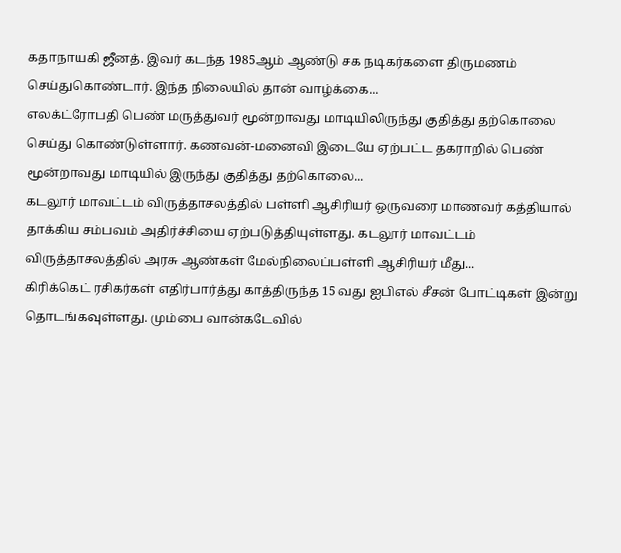கதாநாயகி ஜீனத். இவர் கடந்த 1985ஆம் ஆண்டு சக நடிகர்களை திருமணம் செய்துகொண்டார். இந்த நிலையில் தான் வாழ்க்கை...
எலக்ட்ரோபதி பெண் மருத்துவர் மூன்றாவது மாடியிலிருந்து குதித்து தற்கொலை செய்து கொண்டுள்ளார். கணவன்-மனைவி இடையே ஏற்பட்ட தகராறில் பெண் மூன்றாவது மாடியில் இருந்து குதித்து தற்கொலை...
கடலூர் மாவட்டம் விருத்தாசலத்தில் பள்ளி ஆசிரியர் ஒருவரை மாணவர் கத்தியால் தாக்கிய சம்பவம் அதிர்ச்சியை ஏற்படுத்தியுள்ளது. கடலூர் மாவட்டம் விருத்தாசலத்தில் அரசு ஆண்கள் மேல்நிலைப்பள்ளி ஆசிரியர் மீது...
கிரிக்கெட் ரசிகர்கள் எதிர்பார்த்து காத்திருந்த 15 வது ஐபிஎல் சீசன் போட்டிகள் இன்று தொடங்கவுள்ளது. மும்பை வான்கடேவில்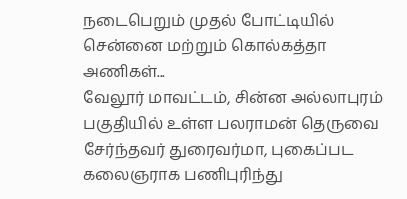நடைபெறும் முதல் போட்டியில் சென்னை மற்றும் கொல்கத்தா அணிகள்...
வேலூர் மாவட்டம், சின்ன அல்லாபுரம் பகுதியில் உள்ள பலராமன் தெருவை சேர்ந்தவர் துரைவர்மா, புகைப்பட கலைஞராக பணிபுரிந்து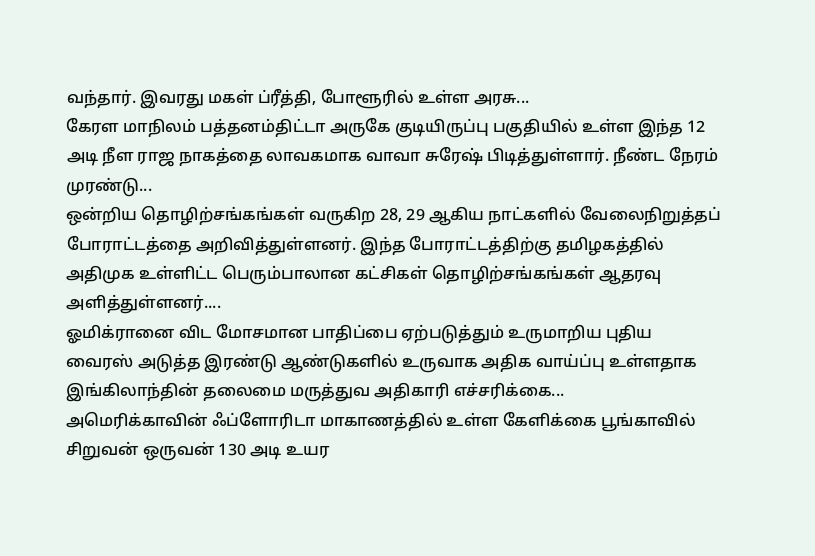வந்தார். இவரது மகள் ப்ரீத்தி, போளூரில் உள்ள அரசு...
கேரள மாநிலம் பத்தனம்திட்டா அருகே குடியிருப்பு பகுதியில் உள்ள இந்த 12 அடி நீள ராஜ நாகத்தை லாவகமாக வாவா சுரேஷ் பிடித்துள்ளார். நீண்ட நேரம் முரண்டு...
ஒன்றிய தொழிற்சங்கங்கள் வருகிற 28, 29 ஆகிய நாட்களில் வேலைநிறுத்தப் போராட்டத்தை அறிவித்துள்ளனர். இந்த போராட்டத்திற்கு தமிழகத்தில் அதிமுக உள்ளிட்ட பெரும்பாலான கட்சிகள் தொழிற்சங்கங்கள் ஆதரவு அளித்துள்ளனர்....
ஓமிக்ரானை விட மோசமான பாதிப்பை ஏற்படுத்தும் உருமாறிய புதிய வைரஸ் அடுத்த இரண்டு ஆண்டுகளில் உருவாக அதிக வாய்ப்பு உள்ளதாக இங்கிலாந்தின் தலைமை மருத்துவ அதிகாரி எச்சரிக்கை...
அமெரிக்காவின் ஃப்ளோரிடா மாகாணத்தில் உள்ள கேளிக்கை பூங்காவில் சிறுவன் ஒருவன் 130 அடி உயர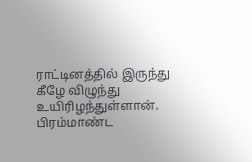ராட்டினத்தில் இருந்து கீழே விழுந்து உயிரிழந்துள்ளான். பிரம்மாண்ட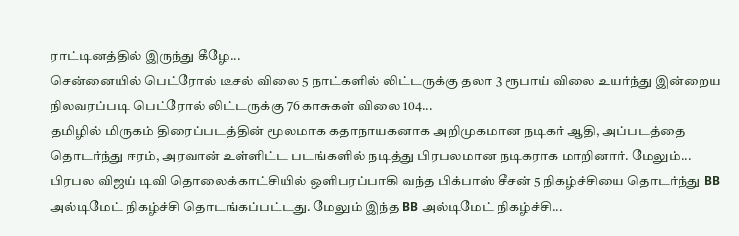ராட்டினத்தில் இருந்து கீழே...
சென்னையில் பெட்ரோல் டீசல் விலை 5 நாட்களில் லிட்டருக்கு தலா 3 ரூபாய் விலை உயர்ந்து இன்றைய நிலவரப்படி பெட்ரோல் லிட்டருக்கு 76 காசுகள் விலை 104...
தமிழில் மிருகம் திரைப்படத்தின் மூலமாக கதாநாயகனாக அறிமுகமான நடிகர் ஆதி, அப்படத்தை தொடர்ந்து ஈரம், அரவான் உள்ளிட்ட படங்களில் நடித்து பிரபலமான நடிகராக மாறினார். மேலும்...
பிரபல விஜய் டிவி தொலைக்காட்சியில் ஒளிபரப்பாகி வந்த பிக்பாஸ் சீசன் 5 நிகழ்ச்சியை தொடர்ந்து BB அல்டிமேட் நிகழ்ச்சி தொடங்கப்பட்டது. மேலும் இந்த BB அல்டிமேட் நிகழ்ச்சி...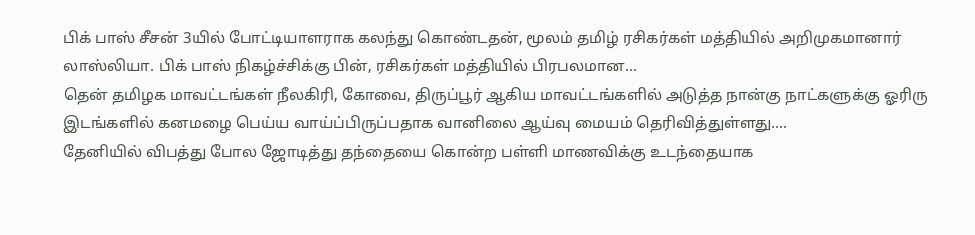பிக் பாஸ் சீசன் 3யில் போட்டியாளராக கலந்து கொண்டதன், மூலம் தமிழ் ரசிகர்கள் மத்தியில் அறிமுகமானார் லாஸ்லியா. பிக் பாஸ் நிகழ்ச்சிக்கு பின், ரசிகர்கள் மத்தியில் பிரபலமான...
தென் தமிழக மாவட்டங்கள் நீலகிரி, கோவை, திருப்பூர் ஆகிய மாவட்டங்களில் அடுத்த நான்கு நாட்களுக்கு ஓரிரு இடங்களில் கனமழை பெய்ய வாய்ப்பிருப்பதாக வானிலை ஆய்வு மையம் தெரிவித்துள்ளது....
தேனியில் விபத்து போல ஜோடித்து தந்தையை கொன்ற பள்ளி மாணவிக்கு உடந்தையாக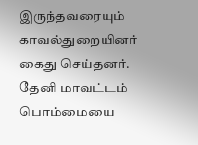இருந்தவரையும் காவல்துறையினர் கைது செய்தனர். தேனி மாவட்டம் பொம்மையை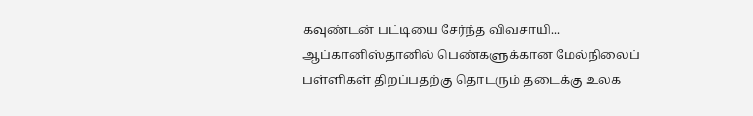கவுண்டன் பட்டியை சேர்ந்த விவசாயி...
ஆப்கானிஸ்தானில் பெண்களுக்கான மேல்நிலைப் பள்ளிகள் திறப்பதற்கு தொடரும் தடைக்கு உலக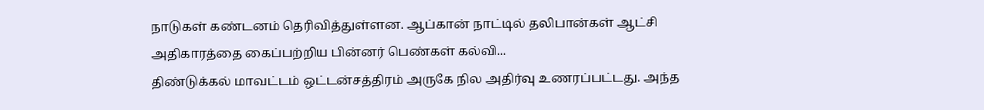நாடுகள் கண்டனம் தெரிவித்துள்ளன. ஆப்கான் நாட்டில் தலிபான்கள் ஆட்சி அதிகாரத்தை கைப்பற்றிய பின்னர் பெண்கள் கல்வி...
திண்டுக்கல் மாவட்டம் ஒட்டன்சத்திரம் அருகே நில அதிர்வு உணரப்பட்டது. அந்த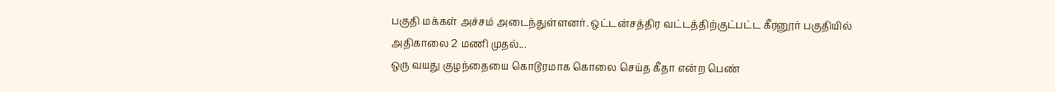பகுதி மக்கள் அச்சம் அடைந்துள்ளனர். ஒட்டன்சத்திர வட்டத்திற்குட்பட்ட கீரனூர் பகுதியில் அதிகாலை 2 மணி முதல்...
ஒரு வயது குழந்தையை கொடூரமாக கொலை செய்த கீதா என்ற பெண்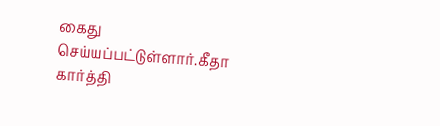கைது செய்யப்பட்டுள்ளார்.கீதா கார்த்தி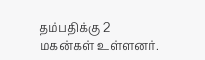தம்பதிக்கு 2 மகன்கள் உள்ளனர்.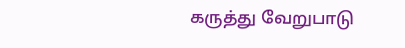கருத்து வேறுபாடு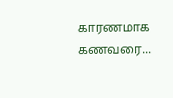காரணமாக கணவரை...